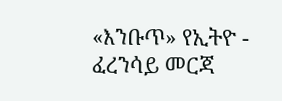«እንቡጥ» የኢትዮ - ፈረንሳይ መርጃ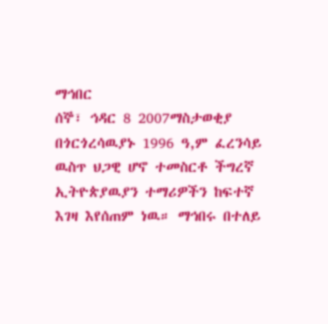ማኅበር
ሰኞ፣ ኅዳር 8 2007ማስታወቂያ
በጎርጎረሳዉያኑ 1996 ዓ,ም ፈረንሳይ ዉስጥ ህጋዊ ሆኖ ተመስርቶ ችግረኛ ኢትዮጵያዉያን ተማሪዎችን ከፍተኛ እገዛ እየሰጠም ነዉ። ማኅበሩ በተለይ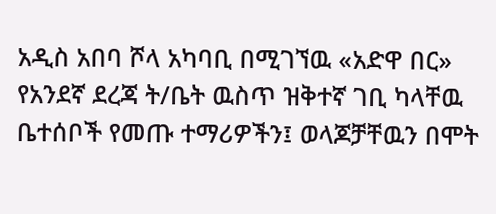አዲስ አበባ ሾላ አካባቢ በሚገኘዉ «አድዋ በር» የአንደኛ ደረጃ ት/ቤት ዉስጥ ዝቅተኛ ገቢ ካላቸዉ ቤተሰቦች የመጡ ተማሪዎችን፤ ወላጆቻቸዉን በሞት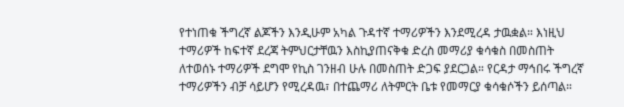የተነጠቁ ችግረኛ ልጆችን እንዲሁም አካል ጉዳተኛ ተማሪዎችን እንደሚረዳ ታዉቋል። እነዚህ ተማሪዎች ከፍተኛ ደረጃ ትምህርታቸዉን እስኪያጠናቅቁ ድረስ መማሪያ ቁሳቁስ በመስጠት ለተወሰኑ ተማሪዎች ደግሞ የኪስ ገንዘብ ሁሉ በመስጠት ድጋፍ ያደርጋል። የርዳታ ማኅበሩ ችግረኛ ተማሪዎችን ብቻ ሳይሆን የሚረዳዉ፣ በተጨማሪ ለትምርት ቤቱ የመማርያ ቁሳቁሶችን ይሰጣል።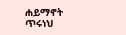ሐይማኖት ጥሩነህ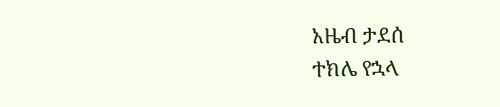አዜብ ታደሰ
ተክሌ የኋላ